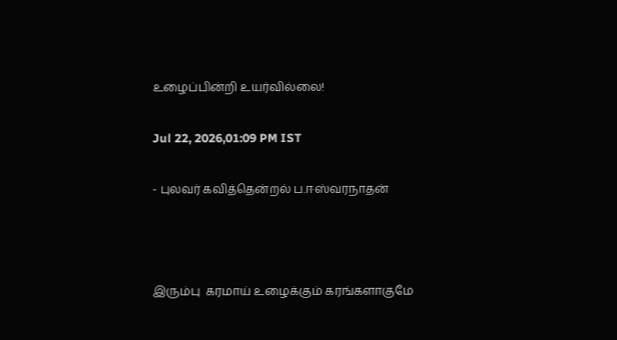உழைப்பின்றி உயர்வில்லை!

Jul 22, 2026,01:09 PM IST

- புலவர் கவித்தென்றல் ப.ஈஸ்வரநாதன்



இரும்பு  கரமாய் உழைக்கும் கரங்களாகுமே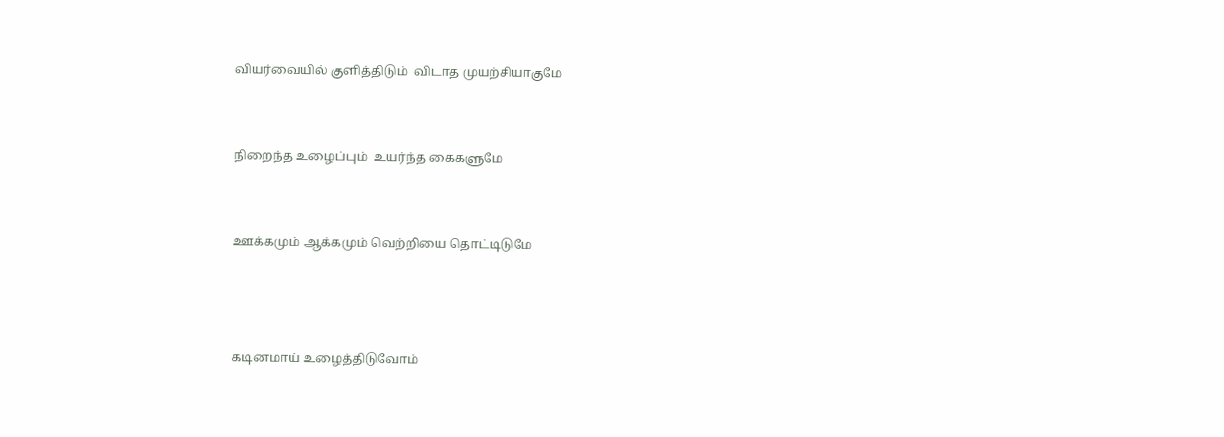வியர்வையில் குளித்திடும்  விடாத முயற்சியாகுமே


நிறைந்த உழைப்பும்  உயர்ந்த கைகளுமே


ஊக்கமும் ஆக்கமும் வெற்றியை தொட்டிடுமே



கடினமாய் உழைத்திடுவோம்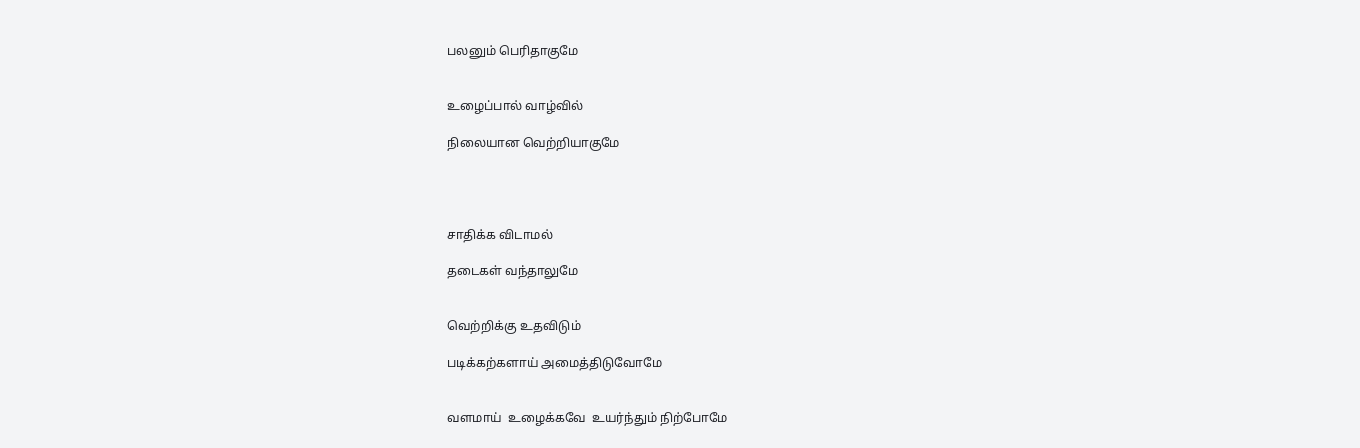பலனும் பெரிதாகுமே


உழைப்பால் வாழ்வில்

நிலையான வெற்றியாகுமே




சாதிக்க விடாமல்

தடைகள் வந்தாலுமே


வெற்றிக்கு உதவிடும்

படிக்கற்களாய் அமைத்திடுவோமே


வளமாய்  உழைக்கவே  உயர்ந்தும் நிற்போமே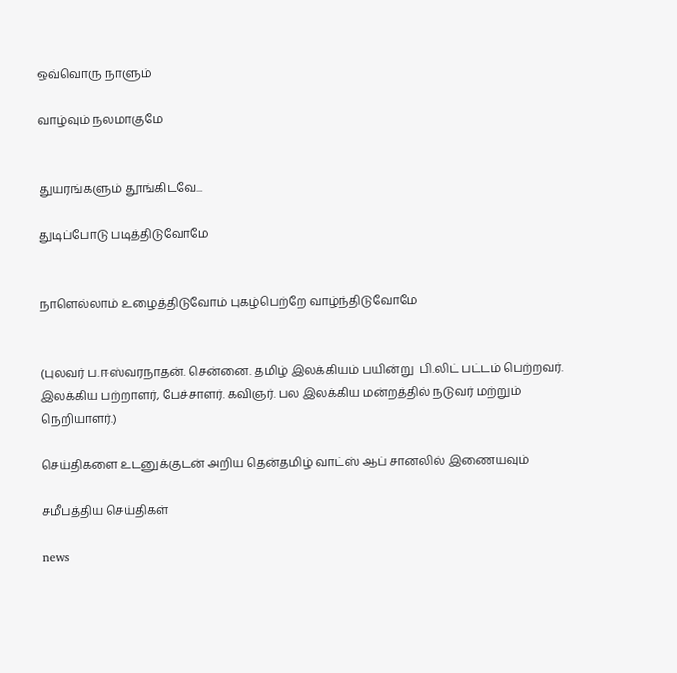ஒவ்வொரு நாளும்

வாழ்வும் நலமாகுமே


துயரங்களும் தூங்கிடவே...

துடிப்போடு படித்திடுவோமே


நாளெல்லாம் உழைத்திடுவோம் புகழ்பெற்றே வாழ்ந்திடுவோமே


(புலவர் ப.ஈஸ்வரநாதன். சென்னை. தமிழ் இலக்கியம் பயின்று  பி.லிட் பட்டம் பெற்றவர். இலக்கிய பற்றாளர், பேச்சாளர். கவிஞர். பல இலக்கிய மன்றத்தில் நடுவர் மற்றும் நெறியாளர்.)

செய்திகளை உடனுக்குடன் அறிய தென்தமிழ் வாட்ஸ் ஆப் சானலில் இணையவும்

சமீபத்திய செய்திகள்

news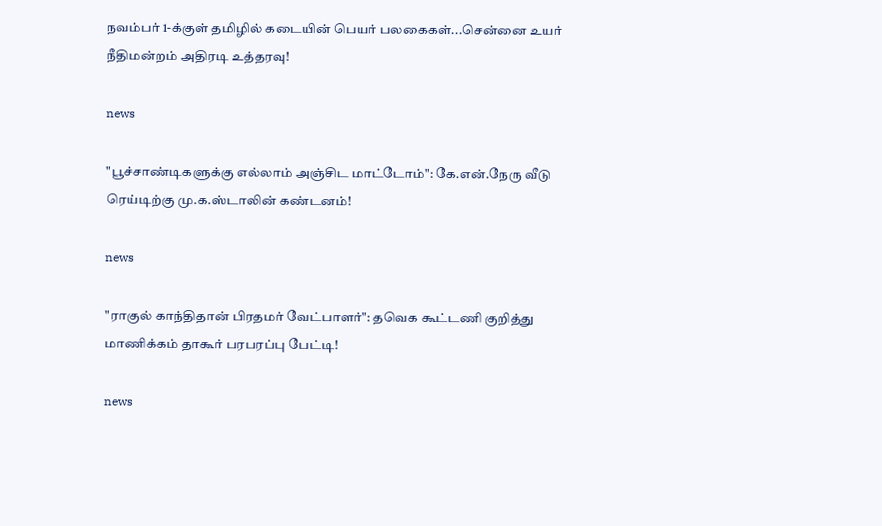நவம்பர் 1-க்குள் தமிழில் கடையின் பெயர் பலகைகள்...சென்னை உயர் நீதிமன்றம் அதிரடி உத்தரவு!

news

"பூச்சாண்டிகளுக்கு எல்லாம் அஞ்சிட மாட்டோம்": கே.என்.நேரு வீடு ரெய்டிற்கு மு.க.ஸ்டாலின் கண்டனம்!

news

"ராகுல் காந்திதான் பிரதமர் வேட்பாளர்": தவெக கூட்டணி குறித்து மாணிக்கம் தாகூர் பரபரப்பு பேட்டி!

news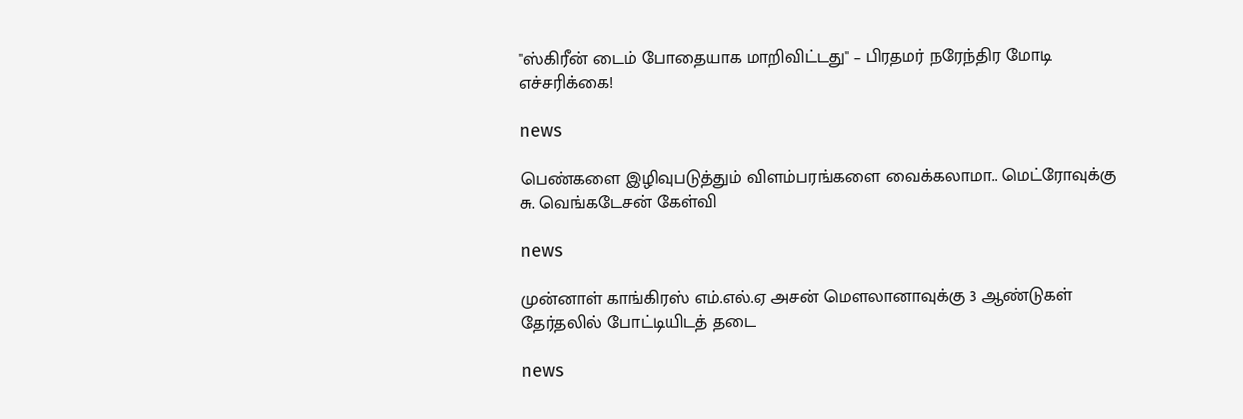"ஸ்கிரீன் டைம் போதையாக மாறிவிட்டது" – பிரதமர் நரேந்திர மோடி எச்சரிக்கை!

news

பெண்களை இழிவுபடுத்தும் விளம்பரங்களை வைக்கலாமா.. மெட்ரோவுக்கு சு. வெங்கடேசன் கேள்வி

news

முன்னாள் காங்கிரஸ் எம்.எல்.ஏ அசன் மௌலானாவுக்கு 3 ஆண்டுகள் தேர்தலில் போட்டியிடத் தடை

news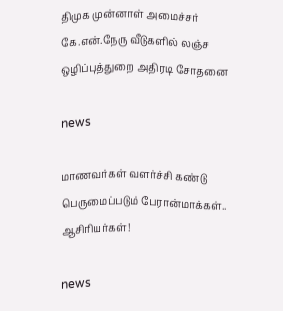திமுக முன்னாள் அமைச்சர் கே.என்.நேரு வீடுகளில் லஞ்ச ஒழிப்புத்துறை அதிரடி சோதனை

news

மாணவர்கள் வளர்ச்சி கண்டு பெருமைப்படும் பேரான்மாக்கள்.. ஆசிரியர்கள்!

news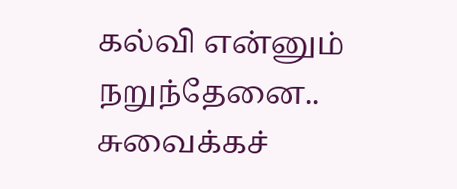கல்வி என்னும் நறுந்தேனை.. சுவைக்கச்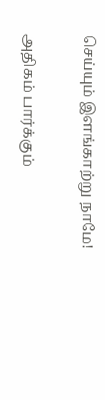செய்யும் இளங்காற்று நாமே!

அதிகம் பார்க்கும்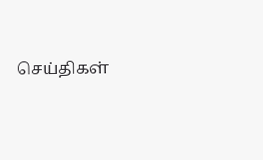செய்திகள்